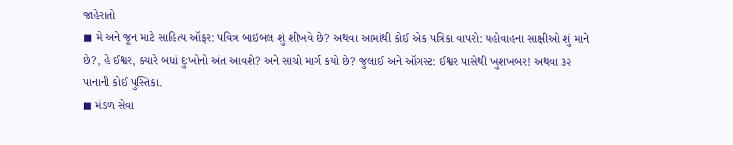જાહેરાતો
◼ મે અને જૂન માટે સાહિત્ય ઑફર: પવિત્ર બાઇબલ શું શીખવે છે? અથવા આમાંથી કોઈ એક પત્રિકા વાપરો: યહોવાહના સાક્ષીઓ શું માને છે?, હે ઈશ્વર, ક્યારે બધાં દુઃખોનો અંત આવશે? અને સાચો માર્ગ કયો છે? જુલાઈ અને ઑગસ્ટ: ઈશ્વર પાસેથી ખુશખબર! અથવા ૩૨ પાનાની કોઈ પુસ્તિકા.
◼ મંડળ સેવા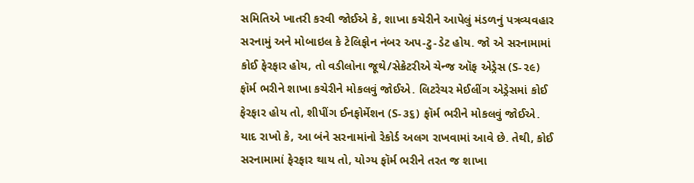સમિતિએ ખાતરી કરવી જોઈએ કે, શાખા કચેરીને આપેલું મંડળનું પત્રવ્યવહાર સરનામું અને મોબાઇલ કે ટેલિફોન નંબર અપ-ટુ-ડેટ હોય. જો એ સરનામામાં કોઈ ફેરફાર હોય, તો વડીલોના જૂથે/સેક્રેટરીએ ચેન્જ ઑફ એડ્રેસ (S-૨૯) ફૉર્મ ભરીને શાખા કચેરીને મોકલવું જોઈએ. લિટરેચર મેઈલીંગ એડ્રેસમાં કોઈ ફેરફાર હોય તો, શીપીંગ ઈનફોર્મેશન (S-૩૬) ફૉર્મ ભરીને મોકલવું જોઈએ. યાદ રાખો કે, આ બંને સરનામાંનો રેકોર્ડ અલગ રાખવામાં આવે છે. તેથી, કોઈ સરનામામાં ફેરફાર થાય તો, યોગ્ય ફૉર્મ ભરીને તરત જ શાખા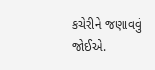કચેરીને જણાવવું જોઈએ.